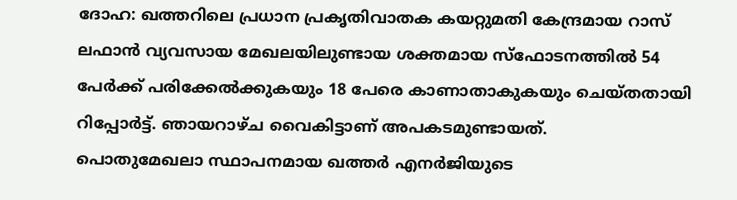ദോഹ: ഖത്തറിലെ പ്രധാന പ്രകൃതിവാതക കയറ്റുമതി കേന്ദ്രമായ റാസ് ലഫാൻ വ്യവസായ മേഖലയിലുണ്ടായ ശക്തമായ സ്ഫോടനത്തിൽ 54 പേർക്ക് പരിക്കേൽക്കുകയും 18 പേരെ കാണാതാകുകയും ചെയ്തതായി റിപ്പോർട്ട്. ഞായറാഴ്ച വൈകിട്ടാണ് അപകടമുണ്ടായത്.
പൊതുമേഖലാ സ്ഥാപനമായ ഖത്തർ എനർജിയുടെ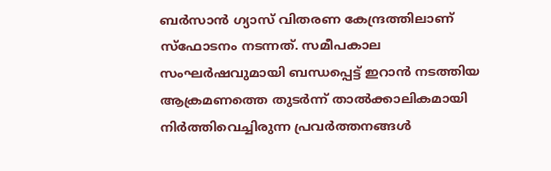ബർസാൻ ഗ്യാസ് വിതരണ കേന്ദ്രത്തിലാണ് സ്ഫോടനം നടന്നത്. സമീപകാല സംഘർഷവുമായി ബന്ധപ്പെട്ട് ഇറാൻ നടത്തിയ ആക്രമണത്തെ തുടർന്ന് താൽക്കാലികമായി നിർത്തിവെച്ചിരുന്ന പ്രവർത്തനങ്ങൾ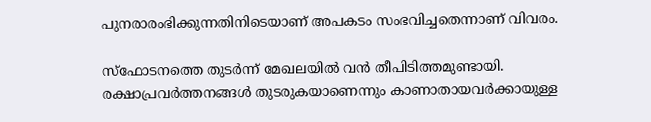പുനരാരംഭിക്കുന്നതിനിടെയാണ് അപകടം സംഭവിച്ചതെന്നാണ് വിവരം.

സ്ഫോടനത്തെ തുടർന്ന് മേഖലയിൽ വൻ തീപിടിത്തമുണ്ടായി. രക്ഷാപ്രവർത്തനങ്ങൾ തുടരുകയാണെന്നും കാണാതായവർക്കായുള്ള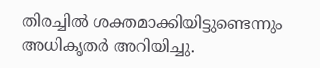തിരച്ചിൽ ശക്തമാക്കിയിട്ടുണ്ടെന്നും അധികൃതർ അറിയിച്ചു.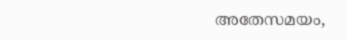അതേസമയം,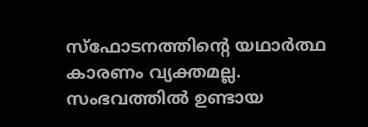സ്ഫോടനത്തിന്റെ യഥാർത്ഥ കാരണം വ്യക്തമല്ല. സംഭവത്തിൽ ഉണ്ടായ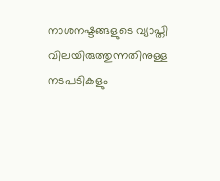നാശനഷ്ടങ്ങളുടെ വ്യാപ്തി വിലയിരുത്തുന്നതിനുള്ള നടപടികളും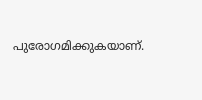പുരോഗമിക്കുകയാണ്.